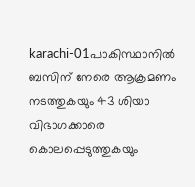karachi-01പാകിസ്ഥാനില്‍ ബസിന് നേരെ ആക്രമണം നടത്തുകയും 43 ശിയാ വിഭാഗക്കാരെ കൊലപ്പെടുത്തുകയും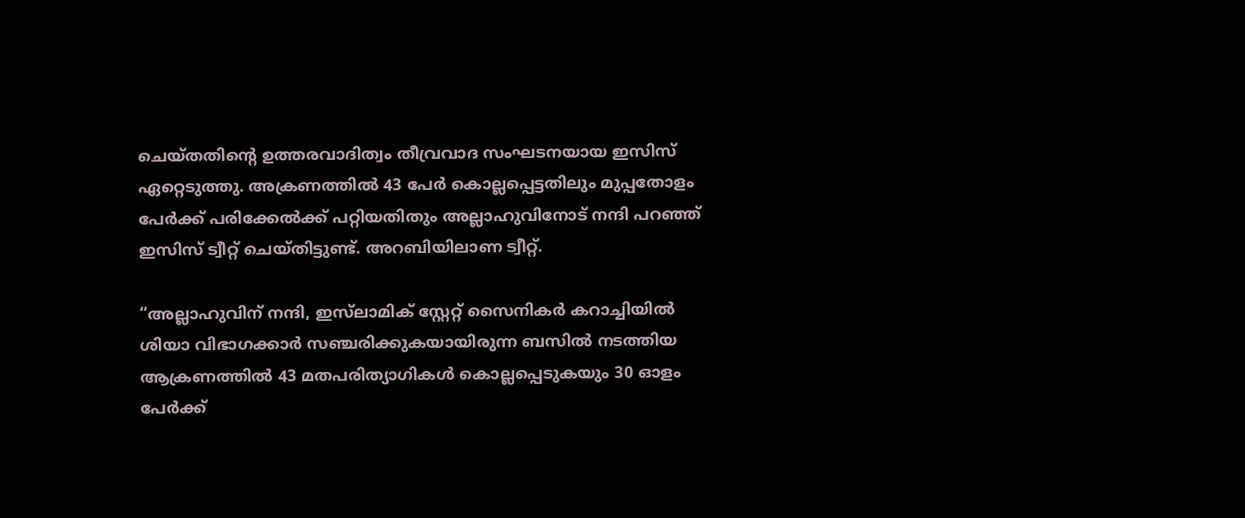ചെയ്തതിന്റെ ഉത്തരവാദിത്വം തീവ്രവാദ സംഘടനയായ ഇസിസ് ഏറ്റെടുത്തു. അക്രണത്തില്‍ 43 പേര്‍ കൊല്ലപ്പെട്ടതിലും മുപ്പതോളം പേര്‍ക്ക് പരിക്കേല്‍ക്ക് പറ്റിയതിതും അല്ലാഹുവിനോട് നന്ദി പറഞ്ഞ് ഇസിസ് ട്വീറ്റ് ചെയ്തിട്ടുണ്ട്. അറബിയിലാണ ട്വീറ്റ്.

“അല്ലാഹുവിന് നന്ദി, ഇസ്‌ലാമിക് സ്റ്റേറ്റ് സൈനികര്‍ കറാച്ചിയില്‍ ശിയാ വിഭാഗക്കാര്‍ സഞ്ചരിക്കുകയായിരുന്ന ബസില്‍ നടത്തിയ ആക്രണത്തില്‍ 43 മതപരിത്യാഗികള്‍ കൊല്ലപ്പെടുകയും 30 ഓളം പേര്‍ക്ക്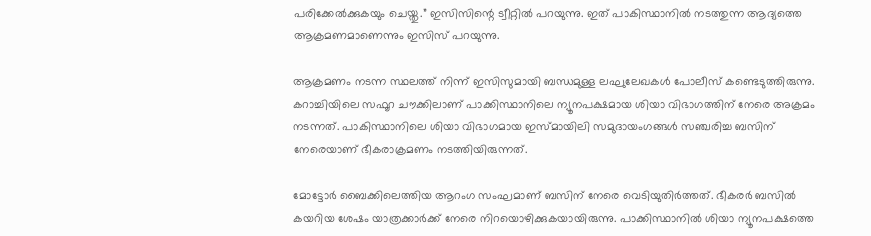പരിക്കേല്‍ക്കുകയും ചെയ്തു.” ഇസിസിന്റെ ട്വീറ്റില്‍ പറയുന്നു. ഇത് പാകിസ്ഥാനില്‍ നടത്തുന്ന ആദ്യത്തെ ആക്രമണമാണെന്നും ഇസിസ് പറയുന്നു.

ആക്രമണം നടന്ന സ്ഥലത്ത് നിന്ന് ഇസിസുമായി ബന്ധമുള്ള ലഘുലേഖകള്‍ പോലീസ് കണ്ടെടുത്തിരുന്നു. കറാച്ചിയിലെ സഫൂറ ചൗക്കിലാണ് പാക്കിസ്ഥാനിലെ ന്യൂനപക്ഷമായ ശിയാ വിഭാഗത്തിന് നേരെ അക്രമം നടന്നത്. പാകിസ്ഥാനിലെ ശിയാ വിഭാഗമായ ഇസ്മായിലി സമുദായംഗങ്ങള്‍ സഞ്ചരിച്ച ബസിന് നേരെയാണ് ഭീകരാക്രമണം നടത്തിയിരുന്നത്.

മോട്ടോര്‍ ബൈക്കിലെത്തിയ ആറംഗ സംഘമാണ് ബസിന് നേരെ വെടിയുതിര്‍ത്തത്. ഭീകരര്‍ ബസില്‍ കയറിയ ശേഷം യാത്രക്കാര്‍ക്ക് നേരെ നിറയൊഴിക്കുകയായിരുന്നു. പാക്കിസ്ഥാനില്‍ ശിയാ ന്യൂനപക്ഷത്തെ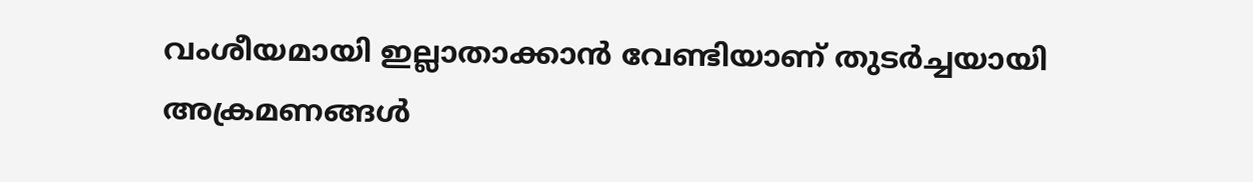വംശീയമായി ഇല്ലാതാക്കാന്‍ വേണ്ടിയാണ് തുടര്‍ച്ചയായി അക്രമണങ്ങള്‍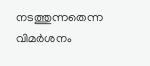നടത്തുന്നതെന്ന വിമര്‍ശനം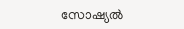സോഷ്യല്‍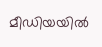മീഡിയയില്‍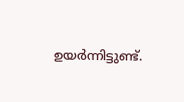ഉയര്‍ന്നിട്ടുണ്ട്.